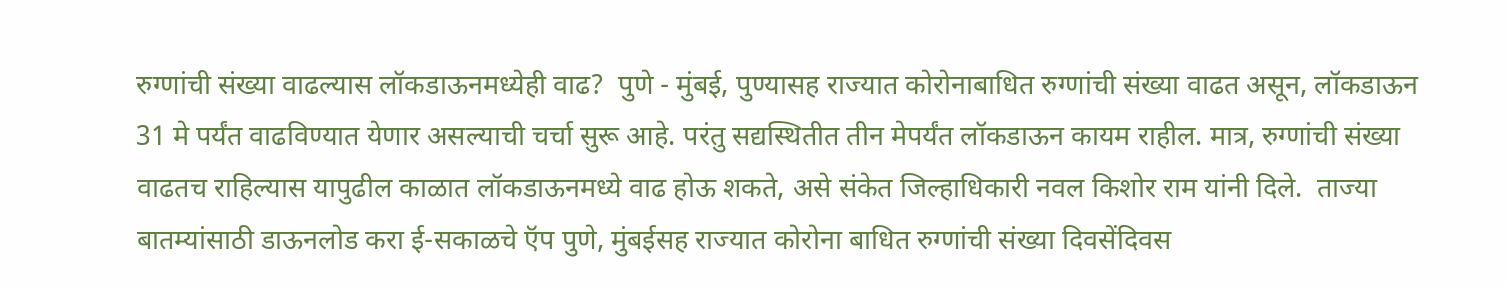रुग्णांची संख्या वाढल्यास लॉकडाऊनमध्येही वाढ?  पुणे - मुंबई, पुण्यासह राज्यात कोरोनाबाधित रुग्णांची संख्या वाढत असून, लॉकडाऊन 31 मे पर्यंत वाढविण्यात येणार असल्याची चर्चा सुरू आहे. परंतु सद्यस्थितीत तीन मेपर्यंत लॉकडाऊन कायम राहील. मात्र, रुग्णांची संख्या वाढतच राहिल्यास यापुढील काळात लॉकडाऊनमध्ये वाढ होऊ शकते, असे संकेत जिल्हाधिकारी नवल किशोर राम यांनी दिले.  ताज्या बातम्यांसाठी डाऊनलोड करा ई-सकाळचे ऍप पुणे, मुंबईसह राज्यात कोरोना बाधित रुग्णांची संख्या दिवसेंदिवस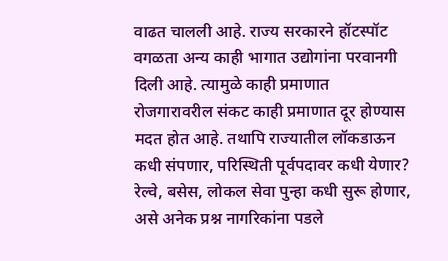वाढत चालली आहे. राज्य सरकारने हॉटस्पॉट वगळता अन्य काही भागात उद्योगांना परवानगी दिली आहे. त्यामुळे काही प्रमाणात रोजगारावरील संकट काही प्रमाणात दूर होण्यास मदत होत आहे. तथापि राज्यातील लॉकडाऊन कधी संपणार, परिस्थिती पूर्वपदावर कधी येणार? रेल्वे, बसेस, लोकल सेवा पुन्हा कधी सुरू होणार, असे अनेक प्रश्न नागरिकांना पडले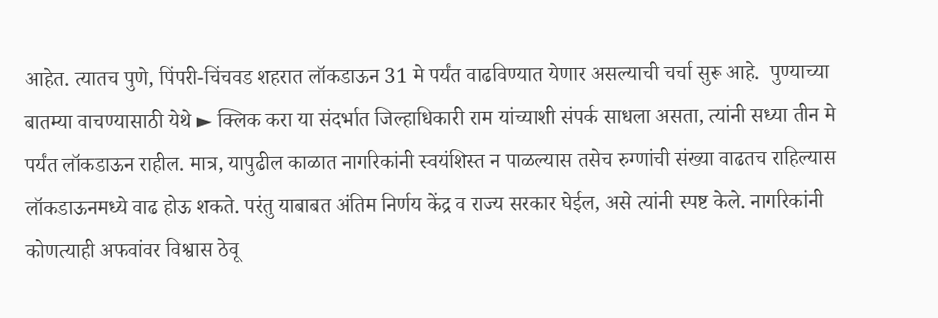आहेत. त्यातच पुणे, पिंपरी-चिंचवड शहरात लॉकडाऊन 31 मे पर्यंत वाढविण्यात येणार असल्याची चर्चा सुरू आहे.  पुण्याच्या बातम्या वाचण्यासाठी येथे ► क्लिक करा या संदर्भात जिल्हाधिकारी राम यांच्याशी संपर्क साधला असता, त्यांनी सध्या तीन मे पर्यंत लॉकडाऊन राहील. मात्र, यापुढील काळात नागरिकांनी स्वयंशिस्त न पाळल्यास तसेच रुग्णांची संख्या वाढतच राहिल्यास लॉकडाऊनमध्ये वाढ होऊ शकते. परंतु याबाबत अंतिम निर्णय केंद्र व राज्य सरकार घेईल, असे त्यांनी स्पष्ट केले. नागरिकांनी कोणत्याही अफवांवर विश्वास ठेवू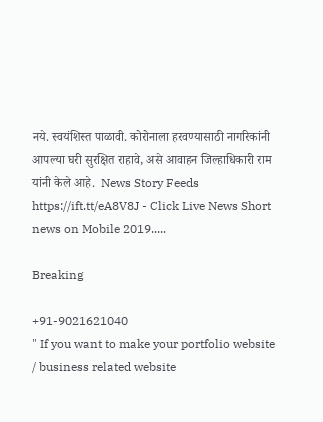नये. स्वयंशिस्त पाळावी. कोरोनाला हरवण्यासाठी नागरिकांनी आपल्या घरी सुरक्षित राहावे, असे आवाहन जिल्हाधिकारी राम यांनी केले आहे.  News Story Feeds https://ift.tt/eA8V8J - Click Live News Short news on Mobile 2019.....

Breaking

+91-9021621040
" If you want to make your portfolio website / business related website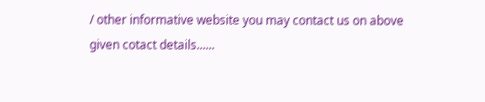/ other informative website you may contact us on above given cotact details......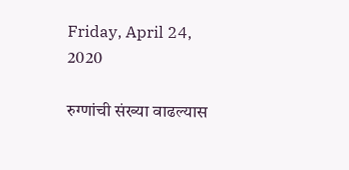Friday, April 24, 2020

रुग्णांची संख्या वाढल्यास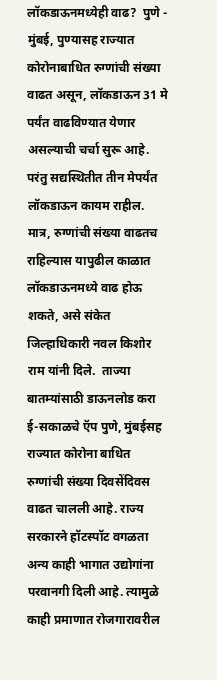लॉकडाऊनमध्येही वाढ?  पुणे - मुंबई, पुण्यासह राज्यात कोरोनाबाधित रुग्णांची संख्या वाढत असून, लॉकडाऊन 31 मे पर्यंत वाढविण्यात येणार असल्याची चर्चा सुरू आहे. परंतु सद्यस्थितीत तीन मेपर्यंत लॉकडाऊन कायम राहील. मात्र, रुग्णांची संख्या वाढतच राहिल्यास यापुढील काळात लॉकडाऊनमध्ये वाढ होऊ शकते, असे संकेत जिल्हाधिकारी नवल किशोर राम यांनी दिले.  ताज्या बातम्यांसाठी डाऊनलोड करा ई-सकाळचे ऍप पुणे, मुंबईसह राज्यात कोरोना बाधित रुग्णांची संख्या दिवसेंदिवस वाढत चालली आहे. राज्य सरकारने हॉटस्पॉट वगळता अन्य काही भागात उद्योगांना परवानगी दिली आहे. त्यामुळे काही प्रमाणात रोजगारावरील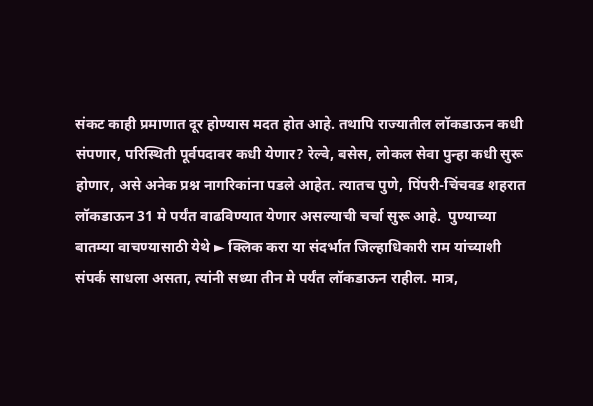संकट काही प्रमाणात दूर होण्यास मदत होत आहे. तथापि राज्यातील लॉकडाऊन कधी संपणार, परिस्थिती पूर्वपदावर कधी येणार? रेल्वे, बसेस, लोकल सेवा पुन्हा कधी सुरू होणार, असे अनेक प्रश्न नागरिकांना पडले आहेत. त्यातच पुणे, पिंपरी-चिंचवड शहरात लॉकडाऊन 31 मे पर्यंत वाढविण्यात येणार असल्याची चर्चा सुरू आहे.  पुण्याच्या बातम्या वाचण्यासाठी येथे ► क्लिक करा या संदर्भात जिल्हाधिकारी राम यांच्याशी संपर्क साधला असता, त्यांनी सध्या तीन मे पर्यंत लॉकडाऊन राहील. मात्र,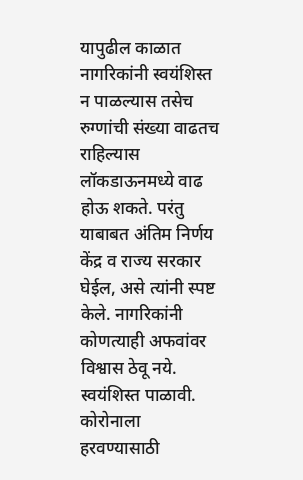यापुढील काळात नागरिकांनी स्वयंशिस्त न पाळल्यास तसेच रुग्णांची संख्या वाढतच राहिल्यास लॉकडाऊनमध्ये वाढ होऊ शकते. परंतु याबाबत अंतिम निर्णय केंद्र व राज्य सरकार घेईल, असे त्यांनी स्पष्ट केले. नागरिकांनी कोणत्याही अफवांवर विश्वास ठेवू नये. स्वयंशिस्त पाळावी. कोरोनाला हरवण्यासाठी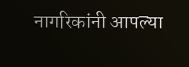नागरिकांनी आपल्या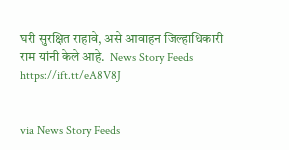घरी सुरक्षित राहावे, असे आवाहन जिल्हाधिकारी राम यांनी केले आहे.  News Story Feeds https://ift.tt/eA8V8J


via News Story Feeds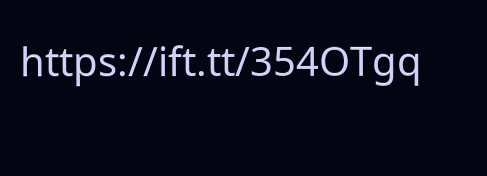https://ift.tt/354OTgq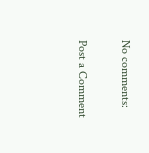No comments:

Post a Comment